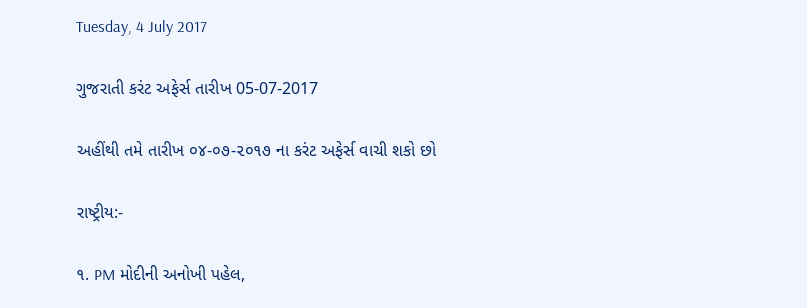Tuesday, 4 July 2017

ગુજરાતી કરંટ અફેર્સ તારીખ 05-07-2017

અહીંથી તમે તારીખ ૦૪-૦૭-૨૦૧૭ ના કરંટ અફેર્સ વાચી શકો છો

રાષ્ટ્રીય:-

૧. PM મોદીની અનોખી પહેલ,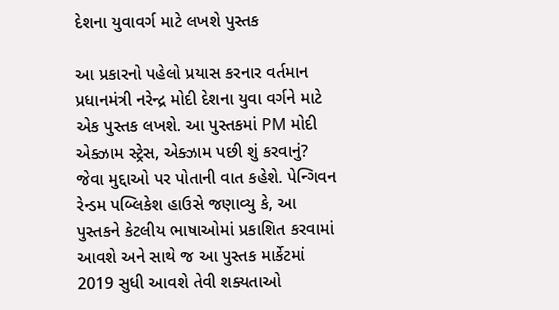દેશના યુવાવર્ગ માટે લખશે પુસ્તક

આ પ્રકારનો પહેલો પ્રયાસ કરનાર વર્તમાન પ્રધાનમંત્રી નરેન્દ્ર મોદી દેશના યુવા વર્ગને માટે એક પુસ્તક લખશે. આ પુસ્તકમાં PM મોદી એક્ઝામ સ્ટ્રેસ, એક્ઝામ પછી શું કરવાનું? જેવા મુદ્દાઓ પર પોતાની વાત કહેશે. પેન્ગિવન રેન્ડમ પબ્લિકેશ હાઉસે જણાવ્યુ કે, આ પુસ્તકને કેટલીય ભાષાઓમાં પ્રકાશિત કરવામાં આવશે અને સાથે જ આ પુસ્તક માર્કેટમાં 2019 સુધી આવશે તેવી શક્યતાઓ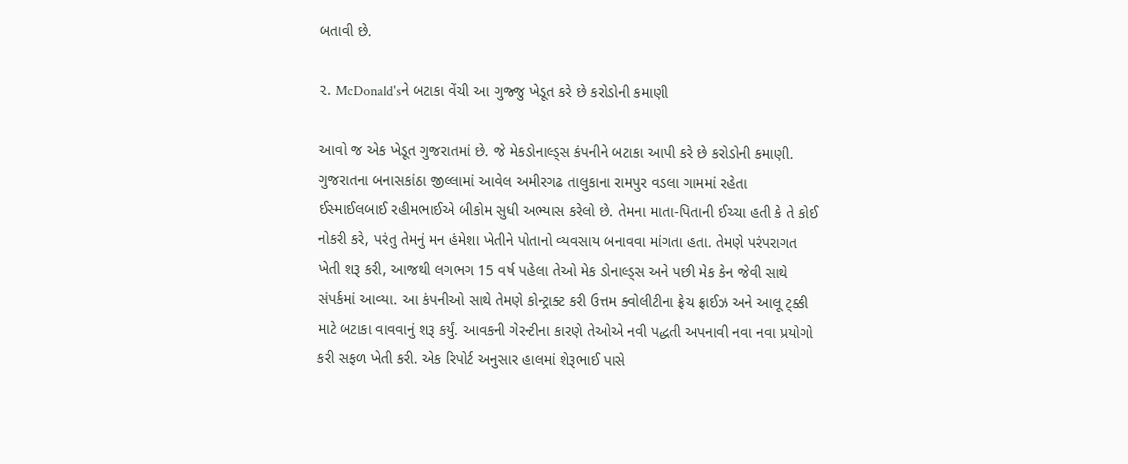બતાવી છે.

૨. McDonald'sને બટાકા વેંચી આ ગુજ્જુ ખેડૂત કરે છે કરોડોની કમાણી

આવો જ એક ખેડૂત ગુજરાતમાં છે. જે મેકડોનાલ્ડ્સ કંપનીને બટાકા આપી કરે છે કરોડોની કમાણી. ગુજરાતના બનાસકાંઠા જીલ્લામાં આવેલ અમીરગઢ તાલુકાના રામપુર વડલા ગામમાં રહેતા ઈસ્માઈલબાઈ રહીમભાઈએ બીકોમ સુધી અભ્યાસ કરેલો છે. તેમના માતા-પિતાની ઈચ્ચા હતી કે તે કોઈ નોકરી કરે, પરંતુ તેમનું મન હંમેશા ખેતીને પોતાનો વ્યવસાય બનાવવા માંગતા હતા. તેમણે પરંપરાગત ખેતી શરૂ કરી, આજથી લગભગ 15 વર્ષ પહેલા તેઓ મેક ડોનાલ્ડ્સ અને પછી મેક કેન જેવી સાથે સંપર્કમાં આવ્યા. આ કંપનીઓ સાથે તેમણે કોન્ટ્રાક્ટ કરી ઉત્તમ ક્વોલીટીના ફ્રેચ ફ્રાઈઝ અને આલૂ ટ્ક્કી માટે બટાકા વાવવાનું શરૂ કર્યું. આવકની ગેરન્ટીના કારણે તેઓએ નવી પદ્ધતી અપનાવી નવા નવા પ્રયોગો કરી સફળ ખેતી કરી. એક રિપોર્ટ અનુસાર હાલમાં શેરૂભાઈ પાસે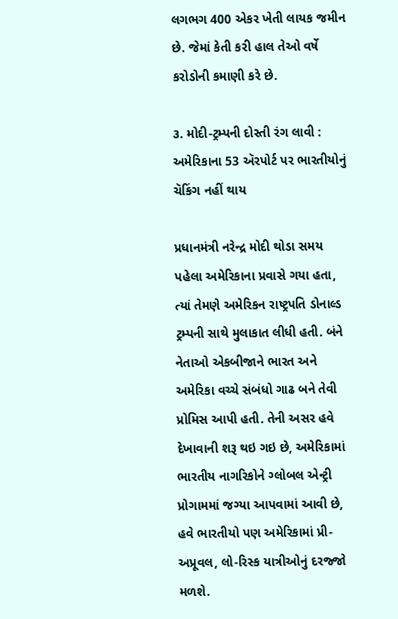લગભગ 400 એકર ખેતી લાયક જમીન છે. જેમાં કેતી કરી હાલ તેઓ વર્ષે કરોડોની કમાણી કરે છે.

૩. મોદી-ટ્રમ્પની દોસ્તી રંગ લાવી : અમેરિકાના 53 ઍરપોર્ટ પર ભારતીયોનું ચૅકિંગ નહીં થાય

પ્રધાનમંત્રી નરેન્દ્ર મોદી થોડા સમય પહેલા અમેરિકાના પ્રવાસે ગયા હતા, ત્યાં તેમણે અમેરિકન રાષ્ટ્રપતિ ડોનાલ્ડ ટ્રમ્પની સાથે મુલાકાત લીધી હતી. બંને નેતાઓ એકબીજાને ભારત અને અમેરિકા વચ્ચે સંબંધો ગાઢ બને તેવી પ્રોમિસ આપી હતી. તેની અસર હવે દેખાવાની શરૂ થઇ ગઇ છે, અમેરિકામાં ભારતીય નાગરિકોને ગ્લોબલ એન્ટ્રી પ્રોગામમાં જગ્યા આપવામાં આવી છે, હવે ભારતીયો પણ અમેરિકામાં પ્રી-અપ્રૂવલ, લો-રિસ્ક યાત્રીઓનું દરજ્જો મળશે.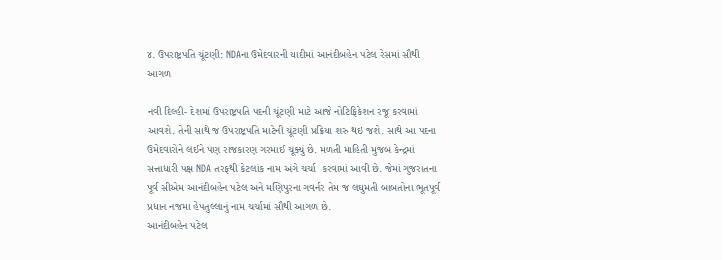૪. ઉપરાષ્ટ્રપતિ ચૂંટણી: NDAના ઉમેદવારની યાદીમાં આનંદીબહેન પટેલ રેસમાં સૌથી આગળ

નવી દિલ્હી- દેશમાં ઉપરાષ્ટ્રપતિ પદની ચૂંટણી માટે આજે નોટિફિકેશન રજૂ કરવામાં આવશે. તેની સાથે જ ઉપરાષ્ટ્રપતિ માટેની ચૂંટણી પ્રક્રિયા શરુ થઇ જશે. સાથે આ પદના ઉમેદવારોને લઈને પણ રાજકારણ ગરમાઈ ચૂક્યું છે. મળતી માહિતી મુજબ કેન્દ્રમાં સત્તાધારી પક્ષ NDA તરફથી કેટલાંક નામ અંગે ચર્ચા  કરવામાં આવી છે. જેમાં ગુજરાતના પૂર્વ સીએમ આનંદીબહેન પટેલ અને મણિપુરના ગવર્નર તેમ જ લઘુમતી બાબતોના ભૂતપૂર્વ પ્રધાન નજમા હેપતુલ્લાનું નામ ચર્ચામાં સૌથી આગળ છે.
આનંદીબહેન પટેલ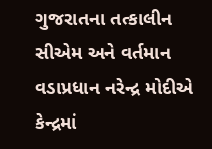ગુજરાતના તત્કાલીન સીએમ અને વર્તમાન વડાપ્રધાન નરેન્દ્ર મોદીએ કેન્દ્રમાં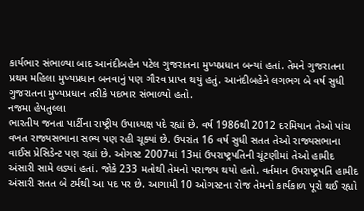કાર્યભાર સંભાળ્યા બાદ આનંદીબહેન પટેલ ગુજરાતના મુખ્યપ્રધાન બન્યાં હતાં. તેમને ગુજરાતના પ્રથમ મહિલા મુખ્યપ્રધાન બનવાનું પણ ગૌરવ પ્રાપ્ત થયું હતું. આનંદીબહેને લગભગ બે વર્ષ સુધી ગુજરાતના મુખ્યપ્રધાન તરીકે પદભાર સંભાળ્યો હતો.
નજમા હેપતુલ્લા
ભારતીય જનતા પાર્ટીના રાષ્ટ્રીય ઉપાધ્યક્ષ પદે રહ્યાં છે. વર્ષ 1986થી 2012 દરમિયાન તેઓ પાંચ વખત રાજ્યસભાના સભ્ય પણ રહી ચૂક્યાં છે. ઉપરાંત 16 વર્ષ સુધી સતત તેઓ રાજ્યસભાના વાઈસ પ્રેસિડેન્ટ પણ રહ્યાં છે. ઓગસ્ટ 2007માં 13માં ઉપરાષ્ટ્રપતિની ચૂંટણીમાં તેઓ હામીદ અંસારી સામે લડ્યાં હતાં. જોકે 233 મતોથી તેમનો પરાજય થયો હતો. વર્તમાન ઉપરાષ્ટ્રપતિ હામીદ અંસારી સતત બે ટર્મથી આ પદ પર છે. આગામી 10 ઓગસ્ટના રોજ તેમનો કાર્યકાળ પૂરો થઈ રહ્યો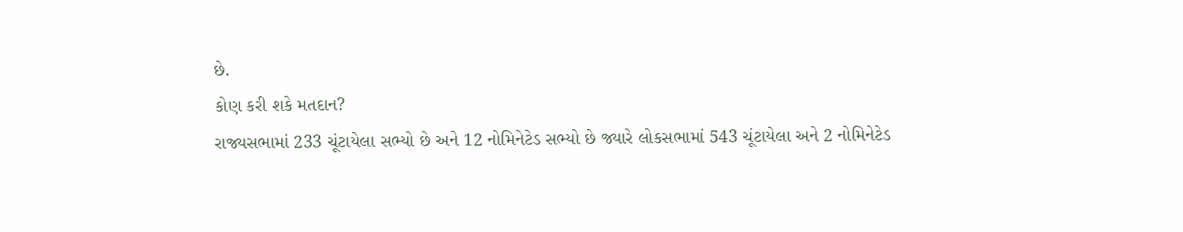છે.
કોણ કરી શકે મતદાન?
રાજ્યસભામાં 233 ચૂંટાયેલા સભ્યો છે અને 12 નોમિનેટેડ સભ્યો છે જ્યારે લોકસભામાં 543 ચૂંટાયેલા અને 2 નોમિનેટેડ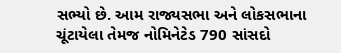સભ્યો છે. આમ રાજ્યસભા અને લોકસભાના ચૂંટાયેલા તેમજ નોમિનેટેડ 790 સાંસદો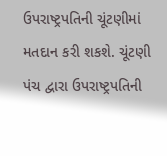ઉપરાષ્ટ્રપતિની ચૂંટણીમાં મતદાન કરી શકશે. ચૂંટણી પંચ દ્વારા ઉપરાષ્ટ્રપતિની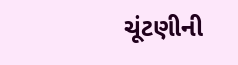ચૂંટણીની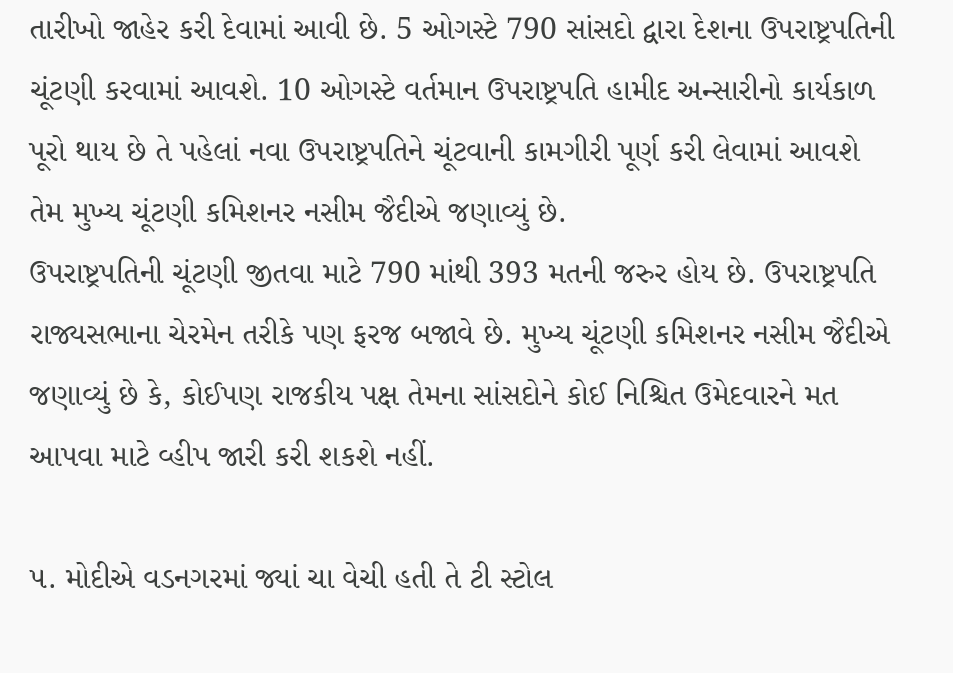તારીખો જાહેર કરી દેવામાં આવી છે. 5 ઓગસ્ટે 790 સાંસદો દ્વારા દેશના ઉપરાષ્ટ્રપતિની ચૂંટણી કરવામાં આવશે. 10 ઓગસ્ટે વર્તમાન ઉપરાષ્ટ્રપતિ હામીદ અન્સારીનો કાર્યકાળ પૂરો થાય છે તે પહેલાં નવા ઉપરાષ્ટ્રપતિને ચૂંટવાની કામગીરી પૂર્ણ કરી લેવામાં આવશે તેમ મુખ્ય ચૂંટણી કમિશનર નસીમ જૈદીએ જણાવ્યું છે.
ઉપરાષ્ટ્રપતિની ચૂંટણી જીતવા માટે 790 માંથી 393 મતની જરુર હોય છે. ઉપરાષ્ટ્રપતિ રાજ્યસભાના ચેરમેન તરીકે પણ ફરજ બજાવે છે. મુખ્ય ચૂંટણી કમિશનર નસીમ જૈદીએ જણાવ્યું છે કે, કોઈપણ રાજકીય પક્ષ તેમના સાંસદોને કોઈ નિશ્ચિત ઉમેદવારને મત આપવા માટે વ્હીપ જારી કરી શકશે નહીં.

૫. મોદીએ વડનગરમાં જ્યાં ચા વેચી હતી તે ટી સ્ટોલ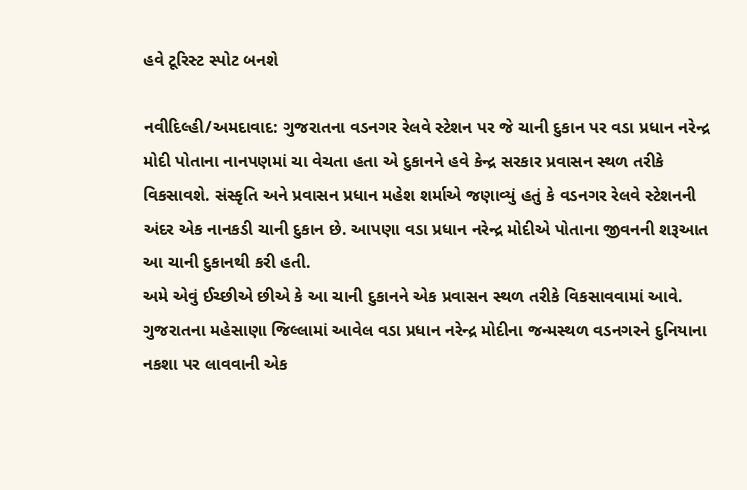હવે ટૂરિસ્ટ સ્પોટ બનશે

નવીદિલ્હી/અમદાવાદ: ગુજરાતના વડનગર રેલવે સ્ટેશન પર જે ચાની દુકાન પર વડા પ્રધાન નરેન્દ્ર મોદી પોતાના નાનપણમાં ચા વેચતા હતા એ દુકાનને હવે કેન્દ્ર સરકાર પ્રવાસન સ્થળ તરીકે વિકસાવશે. સંસ્કૃતિ અને પ્રવાસન પ્રધાન મહેશ શર્માએ જણાવ્યું હતું કે વડનગર રેલવે સ્ટેશનની અંદર એક નાનકડી ચાની દુકાન છે. આપણા વડા પ્રધાન નરેન્દ્ર મોદીએ પોતાના જીવનની શરૂઆત આ ચાની દુકાનથી કરી હતી.
અમે એવું ઈચ્છીએ છીએ કે આ ચાની દુકાનને એક પ્રવાસન સ્થળ તરીકે વિકસાવવામાં આવે. ગુજરાતના મહેસાણા જિલ્લામાં આવેલ વડા પ્રધાન નરેન્દ્ર મોદીના જન્મસ્થળ વડનગરને દુનિયાના નકશા પર લાવવાની એક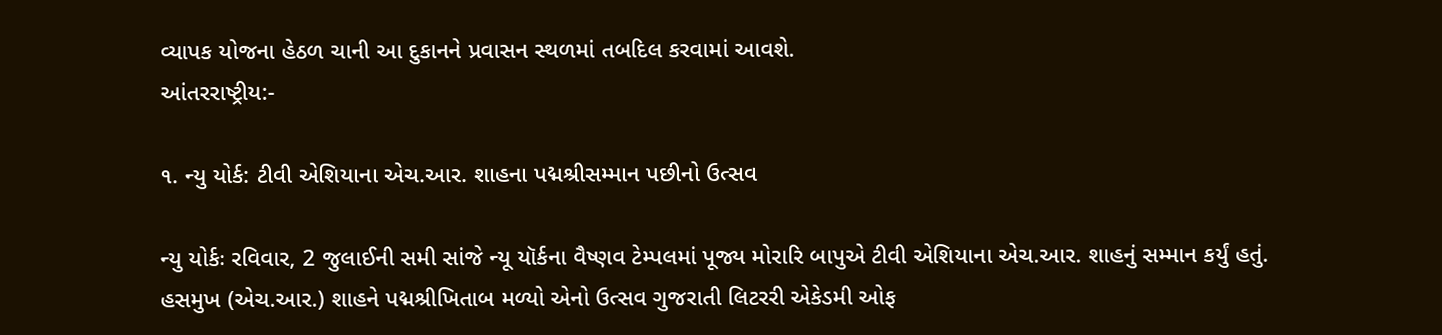વ્યાપક યોજના હેઠળ ચાની આ દુકાનને પ્રવાસન સ્થળમાં તબદિલ કરવામાં આવશે.
આંતરરાષ્ટ્રીય:-

૧. ન્યુ યોર્ક: ટીવી એશિયાના એચ.આર. શાહના પદ્મશ્રીસમ્માન પછીનો ઉત્સવ

ન્યુ યોર્કઃ રવિવાર, 2 જુલાઈની સમી સાંજે ન્યૂ યૉર્કના વૈષ્ણવ ટેમ્પલમાં પૂજ્ય મોરારિ બાપુએ ટીવી એશિયાના એચ.આર. શાહનું સમ્માન કર્યું હતું.
હસમુખ (એચ.આર.) શાહને પદ્મશ્રીખિતાબ મળ્યો એનો ઉત્સવ ગુજરાતી લિટરરી એકેડમી ઓફ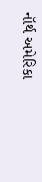નૉર્થ અમેરિકા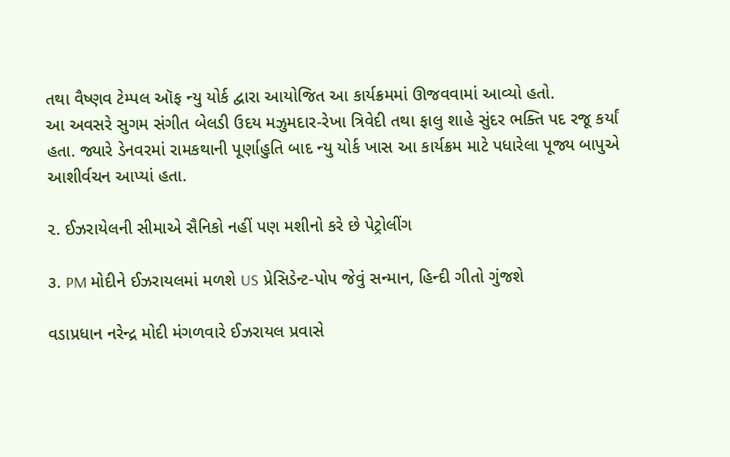તથા વૈષ્ણવ ટેમ્પલ ઑફ ન્યુ યોર્ક દ્વારા આયોજિત આ કાર્યક્રમમાં ઊજવવામાં આવ્યો હતો.
આ અવસરે સુગમ સંગીત બેલડી ઉદય મઝુમદાર-રેખા ત્રિવેદી તથા ફાલુ શાહે સુંદર ભક્તિ પદ રજૂ કર્યાં હતા. જ્યારે ડેનવરમાં રામકથાની પૂર્ણાહુતિ બાદ ન્યુ યોર્ક ખાસ આ કાર્યક્રમ માટે પધારેલા પૂજ્ય બાપુએ આશીર્વચન આપ્યાં હતા.

૨. ઈઝરાયેલની સીમાએ સૈનિકો નહીં પણ મશીનો કરે છે પેટ્રોલીંગ

૩. PM મોદીને ઈઝરાયલમાં મળશે US પ્રેસિડેન્ટ-પોપ જેવું સન્માન, હિન્દી ગીતો ગુંજશે

વડાપ્રધાન નરેન્દ્ર મોદી મંગળવારે ઈઝરાયલ પ્રવાસે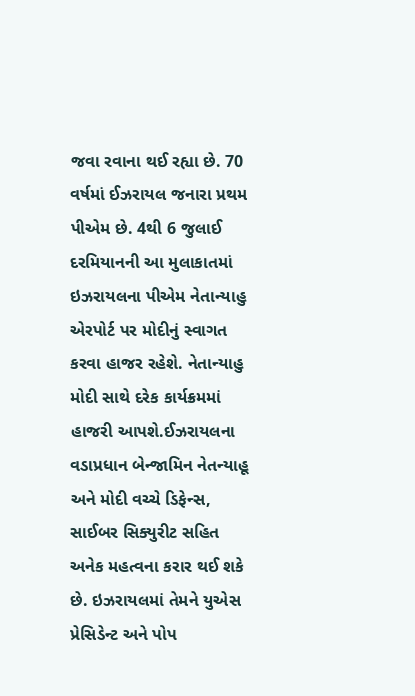જવા રવાના થઈ રહ્યા છે. 70 વર્ષમાં ઈઝરાયલ જનારા પ્રથમ પીએમ છે. 4થી 6 જુલાઈ દરમિયાનની આ મુલાકાતમાં ઇઝરાયલના પીએમ નેતાન્યાહુ એરપોર્ટ પર મોદીનું સ્વાગત કરવા હાજર રહેશે. નેતાન્યાહુ મોદી સાથે દરેક કાર્યક્રમમાં હાજરી આપશે.ઈઝરાયલના વડાપ્રધાન બેન્જામિન નેતન્યાહૂ અને મોદી વચ્ચે ડિફેન્સ, સાઈબર સિક્યુરીટ સહિત અનેક મહત્વના કરાર થઈ શકે છે. ઇઝરાયલમાં તેમને યુએસ પ્રેસિડેન્ટ અને પોપ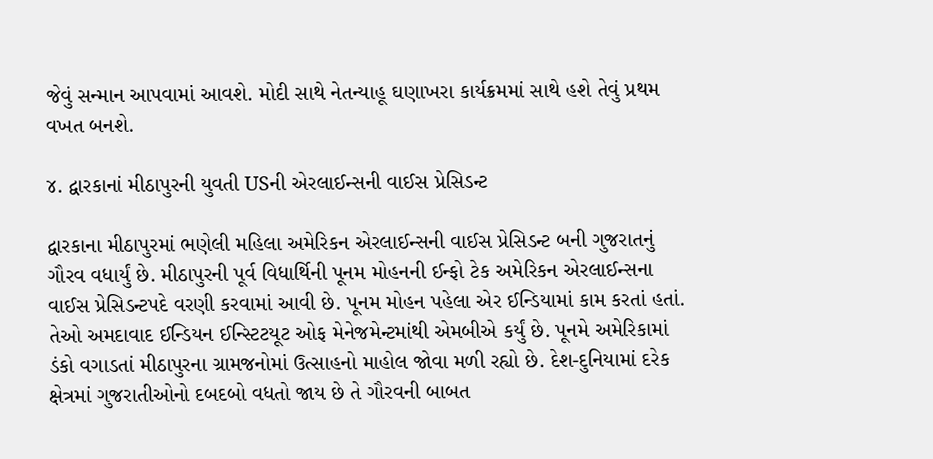જેવું સન્માન આપવામાં આવશે. મોદી સાથે નેતન્યાહૂ ઘણાખરા કાર્યક્રમમાં સાથે હશે તેવું પ્રથમ વખત બનશે.

૪. દ્વારકાનાં મીઠાપુરની યુવતી USની એરલાઈન્સની વાઈસ પ્રેસિડન્ટ

દ્વારકાના મીઠાપુરમાં ભણેલી મહિલા અમેરિકન એરલાઈન્સની વાઈસ પ્રેસિડન્ટ બની ગુજરાતનું ગૌરવ વધાર્યું છે. મીઠાપુરની પૂર્વ વિધાર્થિની પૂનમ મોહનની ઈન્ફો ટેક અમેરિકન એરલાઈન્સના વાઈસ પ્રેસિડન્ટપદે વરણી કરવામાં આવી છે. પૂનમ મોહન પહેલા એર ઈન્ડિયામાં કામ કરતાં હતાં. તેઓ અમદાવાદ ઈન્ડિયન ઈન્સ્ટિટયૂટ ઓફ મેનેજમેન્ટમાંથી એમબીએ કર્યું છે. પૂનમે અમેરિકામાં ડંકો વગાડતાં મીઠાપુરના ગ્રામજનોમાં ઉત્સાહનો માહોલ જોવા મળી રહ્યો છે. દેશ-દુનિયામાં દરેક ક્ષેત્રમાં ગુજરાતીઓનો દબદબો વધતો જાય છે તે ગૌરવની બાબત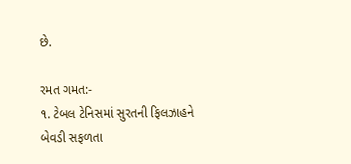છે.

રમત ગમત:-
૧. ટેબલ ટેનિસમાં સુરતની ફિલઝાહને બેવડી સફળતા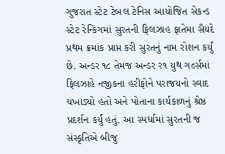ગુજરાત સ્ટેટ ટેબલ ટેનિસ આયોજિત સેકન્ડ સ્ટેટ રેન્કિંગમાં સુરતની ફિલઝાહ ફાતેમા સૈયદે પ્રથમ ક્રમાંક પ્રાપ્ત કરી સુરતનું નામ રોશન કર્યું છે. અન્ડર ૧૮ તેમજ અન્ડર ર૧ યુથ ગર્લ્સમાં ફિલઝાહે નજીકના હરીફોને પરાજયનો સ્વાદ ચખાડ્યો હતો અને પોતાના કાર્યકાળનું શ્રેષ્ઠ પ્રદર્શન કર્યું હતું. આ સ્પર્ધામાં સુરતની જ સંસ્કૃતિએ બીજુ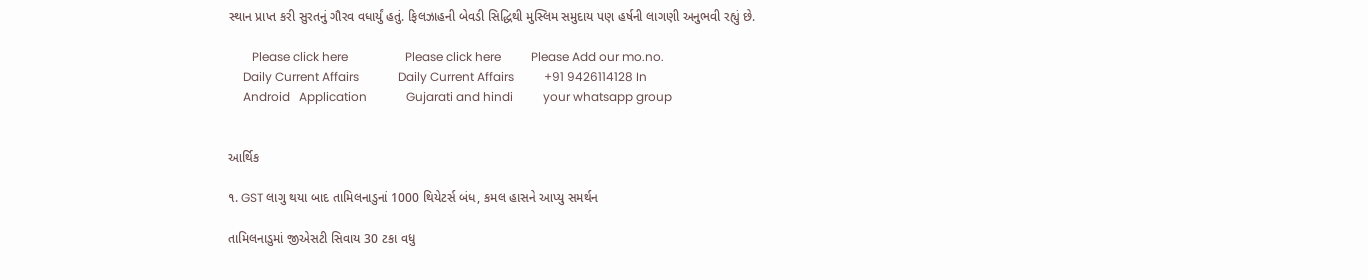સ્થાન પ્રાપ્ત કરી સુરતનું ગૌરવ વધાર્યું હતું. ફિલઝાહની બેવડી સિદ્ધિથી મુસ્લિમ સમુદાય પણ હર્ષની લાગણી અનુભવી રહ્યું છે.

        Please click here                   Please click here          Please Add our mo.no.
     Daily Current Affairs             Daily Current Affairs          +91 9426114128 In
     Android   Application             Gujarati and hindi          your whatsapp group


આર્થિક

૧. GST લાગુ થયા બાદ તામિલનાડુનાં 1000 થિયેટર્સ બંધ, કમલ હાસને આપ્યુ સમર્થન

તામિલનાડુમાં જીએસટી સિવાય 30 ટકા વધુ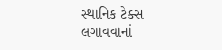સ્થાનિક ટેક્સ લગાવવાનાં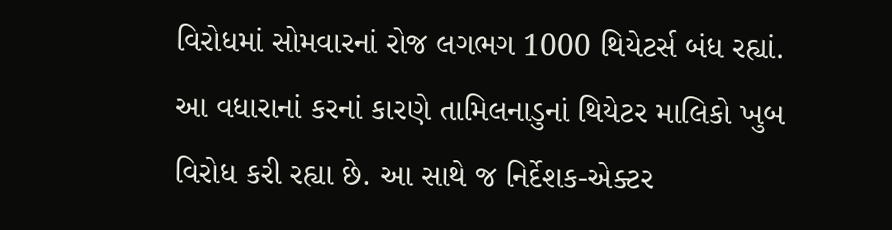વિરોધમાં સોમવારનાં રોજ લગભગ 1000 થિયેટર્સ બંધ રહ્યાં. આ વધારાનાં કરનાં કારણે તામિલનાડુનાં થિયેટર માલિકો ખુબ વિરોધ કરી રહ્યા છે. આ સાથે જ નિર્દેશક-એક્ટર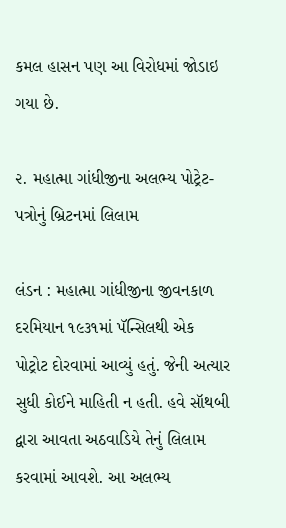કમલ હાસન પણ આ વિરોધમાં જોડાઇ ગયા છે.

૨. મહાત્મા ગાંધીજીના અલભ્ય પોટ્રેટ-પત્રોનું બ્રિટનમાં લિલામ

લંડન : મહાત્મા ગાંધીજીના જીવનકાળ દરમિયાન ૧૯૩૧માં પૅન્સિલથી એક પોટ્રોટ દોરવામાં આવ્યું હતું. જેની અત્યાર સુધી કોઈને માહિતી ન હતી. હવે સૉથબી દ્વારા આવતા અઠવાડિયે તેનું લિલામ કરવામાં આવશે. આ અલભ્ય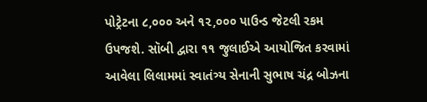પોટ્રેટના ૮,૦૦૦ અને ૧૨,૦૦૦ પાઉન્ડ જેટલી રકમ ઉપજશે. સૉબી દ્વારા ૧૧ જુલાઈએ આયોજિત કરવામાં આવેલા લિલામમાં સ્વાતંત્ર્ય સેનાની સુભાષ ચંદ્ર બોઝના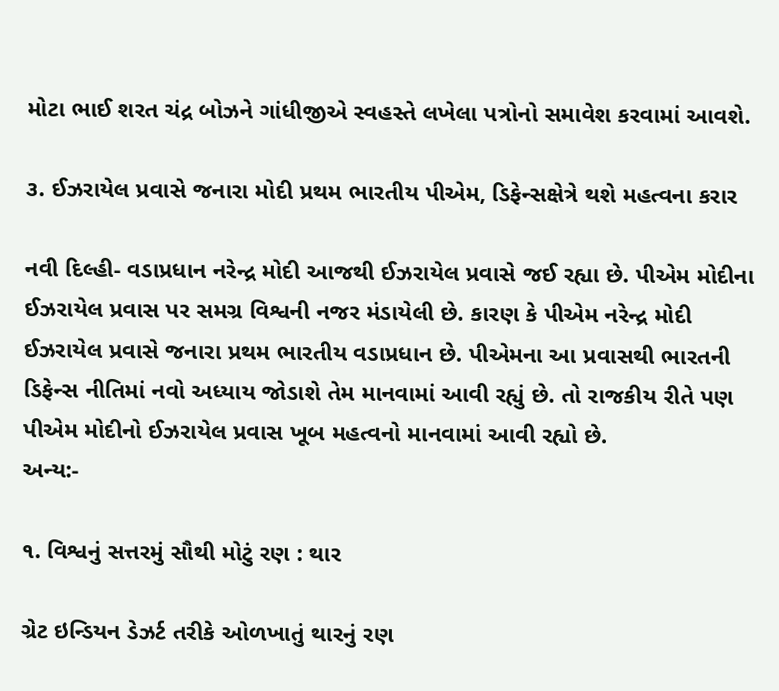મોટા ભાઈ શરત ચંદ્ર બોઝને ગાંધીજીએ સ્વહસ્તે લખેલા પત્રોનો સમાવેશ કરવામાં આવશે.

૩. ઈઝરાયેલ પ્રવાસે જનારા મોદી પ્રથમ ભારતીય પીએમ, ડિફેન્સક્ષેત્રે થશે મહત્વના કરાર

નવી દિલ્હી- વડાપ્રધાન નરેન્દ્ર મોદી આજથી ઈઝરાયેલ પ્રવાસે જઈ રહ્યા છે. પીએમ મોદીના ઈઝરાયેલ પ્રવાસ પર સમગ્ર વિશ્વની નજર મંડાયેલી છે. કારણ કે પીએમ નરેન્દ્ર મોદી ઈઝરાયેલ પ્રવાસે જનારા પ્રથમ ભારતીય વડાપ્રધાન છે. પીએમના આ પ્રવાસથી ભારતની ડિફેન્સ નીતિમાં નવો અધ્યાય જોડાશે તેમ માનવામાં આવી રહ્યું છે. તો રાજકીય રીતે પણ પીએમ મોદીનો ઈઝરાયેલ પ્રવાસ ખૂબ મહત્વનો માનવામાં આવી રહ્યો છે.
અન્ય:-

૧. વિશ્વનું સત્તરમું સૌથી મોટું રણ : થાર

ગ્રેટ ઇન્ડિયન ડેઝર્ટ તરીકે ઓળખાતું થારનું રણ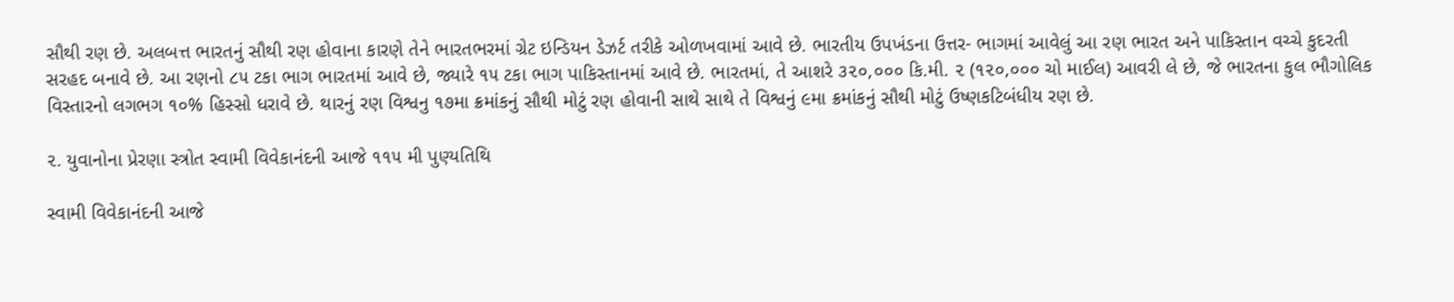સૌથી રણ છે. અલબત્ત ભારતનું સૌથી રણ હોવાના કારણે તેને ભારતભરમાં ગ્રેટ ઇન્ડિયન ડેઝર્ટ તરીકે ઓળખવામાં આવે છે. ભારતીય ઉપખંડના ઉત્તર- ભાગમાં આવેલું આ રણ ભારત અને પાકિસ્તાન વચ્ચે કુદરતી સરહદ બનાવે છે. આ રણનો ૮૫ ટકા ભાગ ભારતમાં આવે છે, જ્યારે ૧૫ ટકા ભાગ પાકિસ્તાનમાં આવે છે. ભારતમાં, તે આશરે ૩૨૦,૦૦૦ કિ.મી. ૨ (૧૨૦,૦૦૦ ચો માઈલ) આવરી લે છે, જે ભારતના કુલ ભૌગોલિક વિસ્તારનો લગભગ ૧૦% હિસ્સો ધરાવે છે. થારનું રણ વિશ્વનુ ૧૭મા ક્રમાંકનું સૌથી મોટું રણ હોવાની સાથે સાથે તે વિશ્વનું ૯મા ક્રમાંકનું સૌથી મોટું ઉષ્ણકટિબંધીય રણ છે.

૨. યુવાનોના પ્રેરણા સ્ત્રોત સ્વામી વિવેકાનંદની આજે ૧૧૫ મી પુણ્યતિથિ

સ્વામી વિવેકાનંદની આજે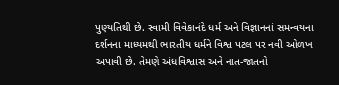પુણ્યતિથી છે. સ્વામી વિવેકાનંદે ધર્મ અને વિજ્ઞાનનાં સમન્વયના દર્શનના માધ્યમથી ભારતીય ધર્મને વિશ્વ પટલ પર નવી ઓળખ અપાવી છે. તેમણે અંધવિશ્વાસ અને નાત-જાતનો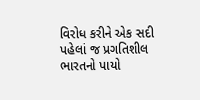વિરોધ કરીને એક સદી પહેલાં જ પ્રગતિશીલ ભારતનો પાયો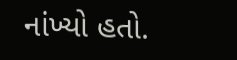નાંખ્યો હતો.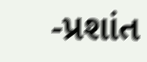-પ્રશાંત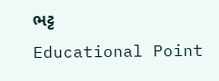ભટ્ટ
Educational Point